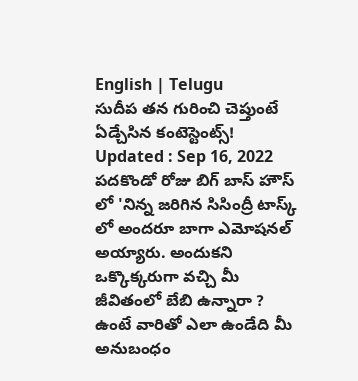English | Telugu
సుదీప తన గురించి చెప్తుంటే ఏడ్చేసిన కంటెస్టెంట్స్!
Updated : Sep 16, 2022
పదకొండో రోజు బిగ్ బాస్ హౌస్ లో 'నిన్న జరిగిన సిసింద్రీ టాస్క్ లో అందరూ బాగా ఎమోషనల్ అయ్యారు. అందుకని ఒక్కొక్కరుగా వచ్చి మీ జీవితంలో బేబి ఉన్నారా ? ఉంటే వారితో ఎలా ఉండేది మీ అనుబంధం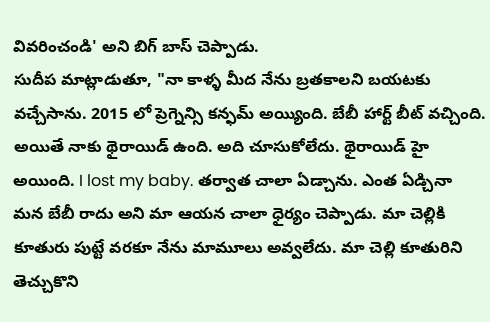వివరించండి' అని బిగ్ బాస్ చెప్పాడు.
సుదీప మాట్లాడుతూ, "నా కాళ్ళ మీద నేను బ్రతకాలని బయటకు వచ్చేసాను. 2015 లో ప్రెగ్నెన్సి కన్ఫమ్ అయ్యింది. బేబీ హార్ట్ బీట్ వచ్చింది. అయితే నాకు థైరాయిడ్ ఉంది. అది చూసుకోలేదు. థైరాయిడ్ హై అయింది. I lost my baby. తర్వాత చాలా ఏడ్చాను. ఎంత ఏడ్చినా మన బేబీ రాదు అని మా ఆయన చాలా ధైర్యం చెప్పాడు. మా చెల్లికి కూతురు పుట్టే వరకూ నేను మామూలు అవ్వలేదు. మా చెల్లి కూతురిని తెచ్చుకొని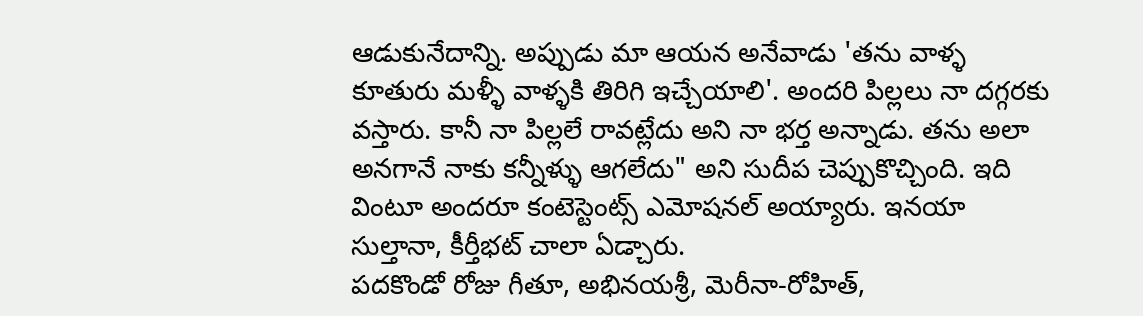ఆడుకునేదాన్ని. అప్పుడు మా ఆయన అనేవాడు 'తను వాళ్ళ కూతురు మళ్ళీ వాళ్ళకి తిరిగి ఇచ్చేయాలి'. అందరి పిల్లలు నా దగ్గరకు వస్తారు. కానీ నా పిల్లలే రావట్లేదు అని నా భర్త అన్నాడు. తను అలా అనగానే నాకు కన్నీళ్ళు ఆగలేదు" అని సుదీప చెప్పుకొచ్చింది. ఇది వింటూ అందరూ కంటెస్టెంట్స్ ఎమోషనల్ అయ్యారు. ఇనయా సుల్తానా, కీర్తీభట్ చాలా ఏడ్చారు.
పదకొండో రోజు గీతూ, అభినయశ్రీ, మెరీనా-రోహిత్,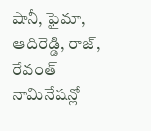షానీ, ఫైమా, ఆదిరెడ్డి, రాజ్, రేవంత్ నామినేషన్లో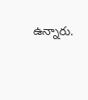ఉన్నారు.